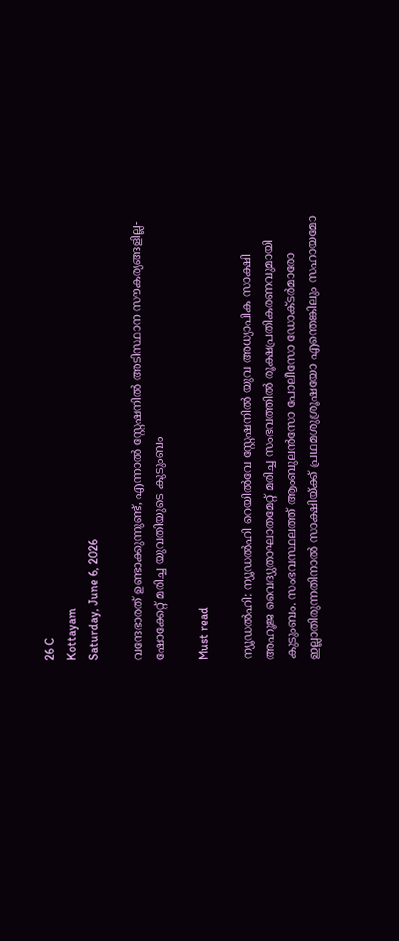26 C
Kottayam
Saturday, June 6, 2026

വന്ദേഭാരത് ഉണ്ടാക്കുന്നുണ്ട്, എന്നാൽ സ്റ്റേഷനിൽ അടിസ്ഥാന സൗകര്യങ്ങളില്ല- ഷോക്കേറ്റ് മരിച്ച യുവതിയുടെ കുടുംബം

Must read

ന്യൂഡല്‍ഹി: ന്യൂഡല്‍ഹി റെയില്‍വേ സ്റ്റേഷനില്‍ യുവ അധ്യാപിക സാക്ഷി അഹൂജ വൈദ്യുതാഘാതമേറ്റ് മരിച്ച സംഭവത്തില്‍ രൂക്ഷപ്രതികരണവുമായി കുടുംബം. സംഭവസ്ഥലത്ത് ആംബുലന്‍സോ പോലീസോ ഡോക്ടര്‍മാരോ ഇല്ലാതിരുന്നതിനാല്‍ സാക്ഷിയ്ക്ക് പ്രഥമശുശ്രൂഷയോ എന്തെങ്കിലും സഹായമോ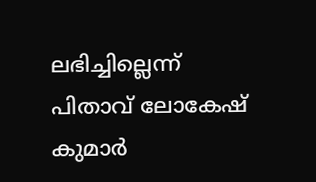ലഭിച്ചില്ലെന്ന് പിതാവ് ലോകേഷ് കുമാര്‍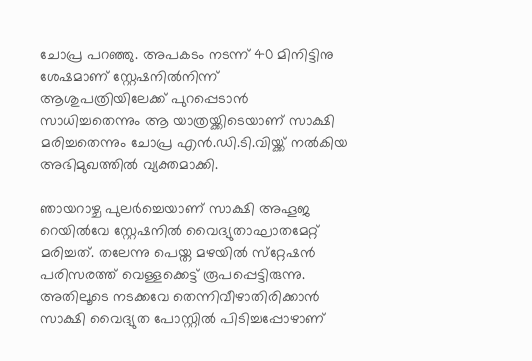ചോപ്ര പറഞ്ഞു. അപകടം നടന്ന് 40 മിനിട്ടിനു ശേഷമാണ് സ്റ്റേഷനില്‍നിന്ന് ആശുപത്രിയിലേക്ക് പുറപ്പെടാന്‍ സാധിച്ചതെന്നും ആ യാത്രയ്ക്കിടെയാണ് സാക്ഷി മരിച്ചതെന്നും ചോപ്ര എന്‍.ഡി.ടി.വിയ്ക്ക് നല്‍കിയ അഭിമുഖത്തില്‍ വ്യക്തമാക്കി.

ഞായറാഴ്ച പുലര്‍ച്ചെയാണ് സാക്ഷി അഹൂജ റെയില്‍വേ സ്റ്റേഷനില്‍ വൈദ്യുതാഘാതമേറ്റ് മരിച്ചത്. തലേന്നു പെയ്ത മഴയിൽ സ്‌റ്റേഷന്‍ പരിസരത്ത് വെള്ളക്കെട്ട് രൂപപ്പെട്ടിരുന്നു. അതിലൂടെ നടക്കവേ തെന്നിവീഴാതിരിക്കാന്‍ സാക്ഷി വൈദ്യുത പോസ്റ്റില്‍ പിടിച്ചപ്പോഴാണ്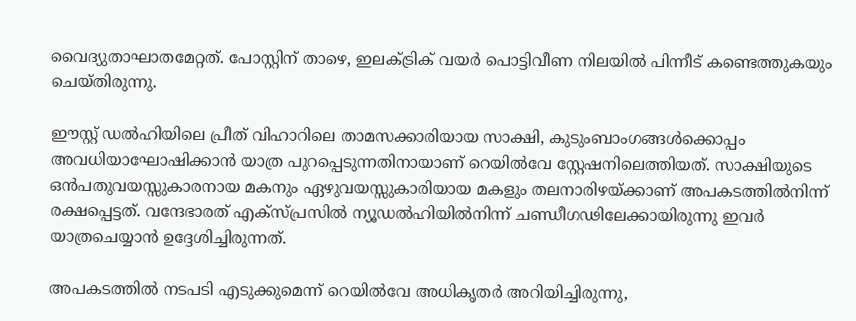വൈദ്യുതാഘാതമേറ്റത്. പോസ്റ്റിന് താഴെ, ഇലക്ട്രിക് വയര്‍ പൊട്ടിവീണ നിലയില്‍ പിന്നീട് കണ്ടെത്തുകയും ചെയ്തിരുന്നു.

ഈസ്റ്റ് ഡല്‍ഹിയിലെ പ്രീത് വിഹാറിലെ താമസക്കാരിയായ സാക്ഷി, കുടുംബാംഗങ്ങള്‍ക്കൊപ്പം അവധിയാഘോഷിക്കാന്‍ യാത്ര പുറപ്പെടുന്നതിനായാണ് റെയില്‍വേ സ്റ്റേഷനിലെത്തിയത്. സാക്ഷിയുടെ ഒന്‍പതുവയസ്സുകാരനായ മകനും ഏഴുവയസ്സുകാരിയായ മകളും തലനാരിഴയ്ക്കാണ് അപകടത്തില്‍നിന്ന് രക്ഷപ്പെട്ടത്. വന്ദേഭാരത് എക്‌സ്പ്രസില്‍ ന്യൂഡല്‍ഹിയില്‍നിന്ന് ചണ്ഡീഗഢിലേക്കായിരുന്നു ഇവര്‍ യാത്രചെയ്യാന്‍ ഉദ്ദേശിച്ചിരുന്നത്.

അപകടത്തിൽ നടപടി എടുക്കുമെന്ന് റെയില്‍വേ അധികൃതര്‍ അറിയിച്ചിരുന്നു,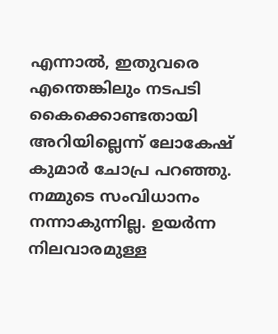എന്നാല്‍, ഇതുവരെ എന്തെങ്കിലും നടപടി കൈക്കൊണ്ടതായി അറിയില്ലെന്ന് ലോകേഷ് കുമാര്‍ ചോപ്ര പറഞ്ഞു. നമ്മുടെ സംവിധാനം നന്നാകുന്നില്ല. ഉയര്‍ന്ന നിലവാരമുള്ള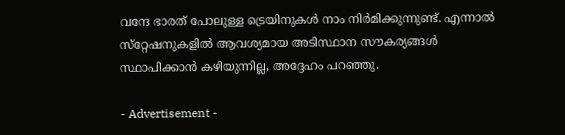വന്ദേ ഭാരത് പോലുള്ള ട്രെയിനുകള്‍ നാം നിര്‍മിക്കുന്നുണ്ട്. എന്നാല്‍ സ്‌റ്റേഷനുകളില്‍ ആവശ്യമായ അടിസ്ഥാന സൗകര്യങ്ങള്‍ സ്ഥാപിക്കാന്‍ കഴിയുന്നില്ല, അദ്ദേഹം പറഞ്ഞു.

- Advertisement -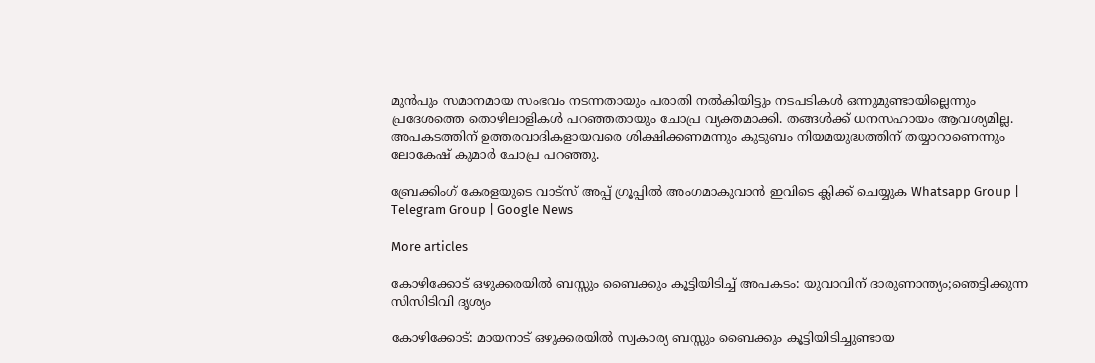മുന്‍പും സമാനമായ സംഭവം നടന്നതായും പരാതി നല്‍കിയിട്ടും നടപടികള്‍ ഒന്നുമുണ്ടായില്ലെന്നും പ്രദേശത്തെ തൊഴിലാളികള്‍ പറഞ്ഞതായും ചോപ്ര വ്യക്തമാക്കി. തങ്ങള്‍ക്ക് ധനസഹായം ആവശ്യമില്ല. അപകടത്തിന് ഉത്തരവാദികളായവരെ ശിക്ഷിക്കണമന്നും കുടുബം നിയമയുദ്ധത്തിന് തയ്യാറാണെന്നും ലോകേഷ് കുമാര്‍ ചോപ്ര പറഞ്ഞു.

ബ്രേക്കിംഗ് കേരളയുടെ വാട്സ് അപ്പ് ഗ്രൂപ്പിൽ അംഗമാകുവാൻ ഇവിടെ ക്ലിക്ക് ചെയ്യുക Whatsapp Group | Telegram Group | Google News

More articles

കോഴിക്കോട് ഒഴുക്കരയിൽ ബസ്സും ബൈക്കും കൂട്ടിയിടിച്ച് അപകടം: യുവാവിന് ദാരുണാന്ത്യം;ഞെട്ടിക്കുന്ന സിസിടിവി ദൃശ്യം

കോഴിക്കോട്: മായനാട് ഒഴുക്കരയിൽ സ്വകാര്യ ബസ്സും ബൈക്കും കൂട്ടിയിടിച്ചുണ്ടായ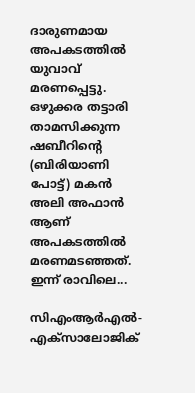ദാരുണമായ അപകടത്തിൽ യുവാവ് മരണപ്പെട്ടു. ഒഴുക്കര തട്ടാരി താമസിക്കുന്ന ഷബീറിന്റെ (ബിരിയാണി പോട്ട്) മകൻ അലി അഫാൻ ആണ് അപകടത്തിൽ മരണമടഞ്ഞത്. ഇന്ന് രാവിലെ...

സിഎംആർഎൽ-എക്‌സാലോജിക്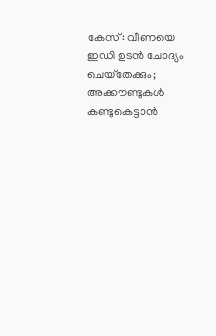കേസ്: വീണയെ ഇഡി ഉടൻ ചോദ്യം ചെയ്‌തേക്കും; അക്കൗണ്ടുകൾ കണ്ടുകെട്ടാൻ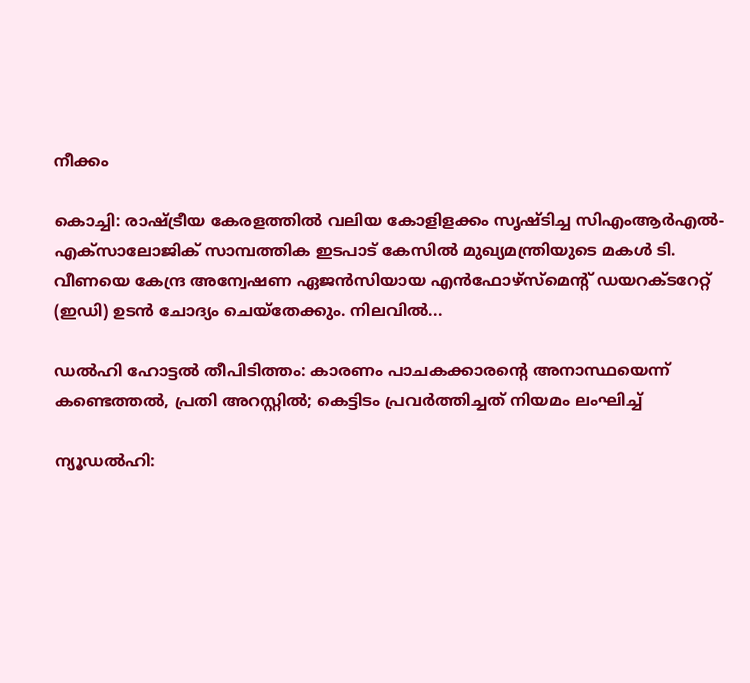നീക്കം

കൊച്ചി: രാഷ്ട്രീയ കേരളത്തിൽ വലിയ കോളിളക്കം സൃഷ്ടിച്ച സിഎംആർഎൽ-എക്‌സാലോജിക് സാമ്പത്തിക ഇടപാട് കേസിൽ മുഖ്യമന്ത്രിയുടെ മകൾ ടി. വീണയെ കേന്ദ്ര അന്വേഷണ ഏജൻസിയായ എൻഫോഴ്‌സ്‌മെന്റ് ഡയറക്ടറേറ്റ് (ഇഡി) ഉടൻ ചോദ്യം ചെയ്‌തേക്കും. നിലവിൽ...

ഡൽഹി ഹോട്ടൽ തീപിടിത്തം: കാരണം പാചകക്കാരന്റെ അനാസ്ഥയെന്ന് കണ്ടെത്തൽ, പ്രതി അറസ്റ്റിൽ; കെട്ടിടം പ്രവർത്തിച്ചത് നിയമം ലംഘിച്ച്

ന്യൂഡൽഹി: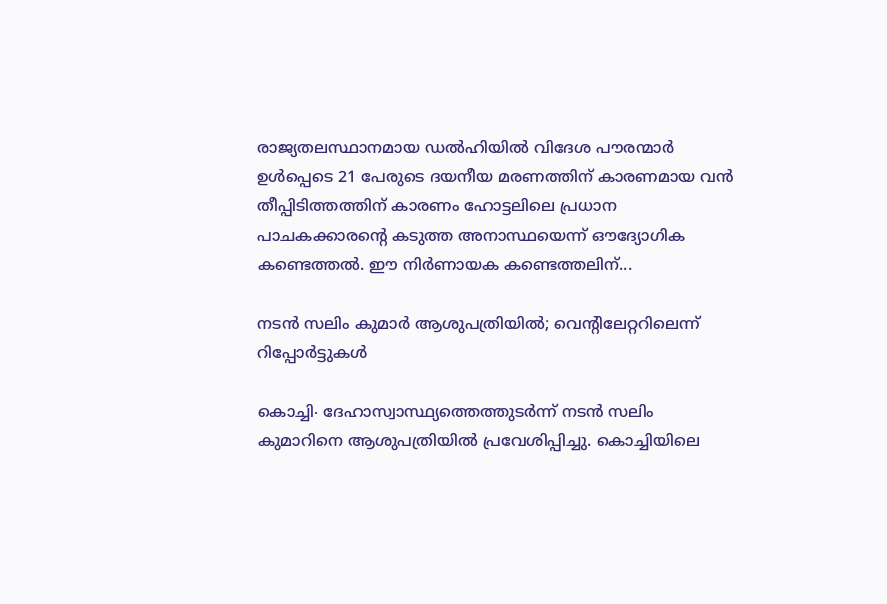രാജ്യതലസ്ഥാനമായ ഡൽഹിയിൽ വിദേശ പൗരന്മാർ ഉൾപ്പെടെ 21 പേരുടെ ദയനീയ മരണത്തിന് കാരണമായ വൻ തീപ്പിടിത്തത്തിന് കാരണം ഹോട്ടലിലെ പ്രധാന പാചകക്കാരന്റെ കടുത്ത അനാസ്ഥയെന്ന് ഔദ്യോഗിക കണ്ടെത്തൽ. ഈ നിർണായക കണ്ടെത്തലിന്...

നടൻ സലിം കുമാർ ആശുപത്രിയിൽ; വെന്റിലേറ്ററിലെന്ന് റിപ്പോർട്ടുകൾ

കൊച്ചി∙ ദേഹാസ്വാസ്ഥ്യത്തെത്തുടർന്ന് നടൻ സലിം കുമാറിനെ ആശുപത്രിയിൽ പ്രവേശിപ്പിച്ചു. കൊച്ചിയിലെ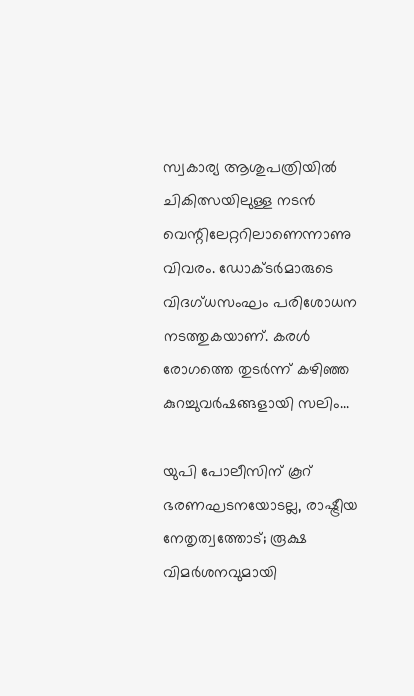സ്വകാര്യ ആശുപത്രിയിൽ ചികിത്സയിലുള്ള നടൻ വെന്റിലേറ്ററിലാണെന്നാണു വിവരം. ഡോക്ടർമാരുടെ വിദഗ്ധസംഘം പരിശോധന നടത്തുകയാണ്. കരൾ രോഗത്തെ തുടർന്ന് കഴിഞ്ഞ കുറച്ചുവർഷങ്ങളായി സലിം...

യുപി പോലീസിന് കൂറ് ഭരണഘടനയോടല്ല, രാഷ്ട്രീയ നേതൃത്വത്തോട്; രൂക്ഷ വിമർശനവുമായി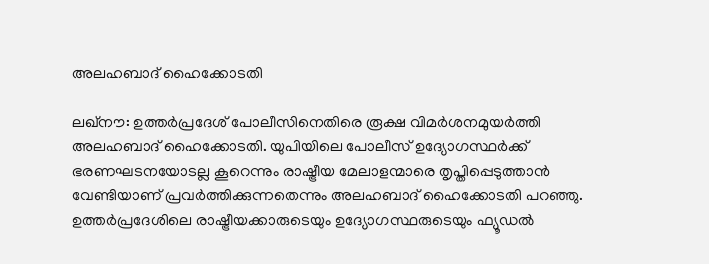അലഹബാദ് ഹൈക്കോടതി

ലഖ്‌നൗ: ഉത്തർപ്രദേശ് പോലീസിനെതിരെ രൂക്ഷ വിമർശനമുയർത്തി അലഹബാദ് ഹൈക്കോടതി. യുപിയിലെ പോലീസ് ഉദ്യോഗസ്ഥർക്ക് ഭരണഘടനയോടല്ല കൂറെന്നും രാഷ്ട്രീയ മേലാളന്മാരെ തൃപ്തിപ്പെടുത്താൻ വേണ്ടിയാണ് പ്രവർത്തിക്കുന്നതെന്നും അലഹബാദ് ഹൈക്കോടതി പറഞ്ഞു. ഉത്തർപ്രദേശിലെ രാഷ്ട്രീയക്കാരുടെയും ഉദ്യോഗസ്ഥരുടെയും ഫ്യൂഡൽ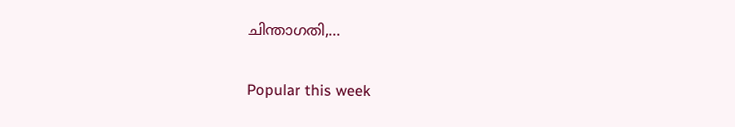ചിന്താഗതി,...

Popular this week